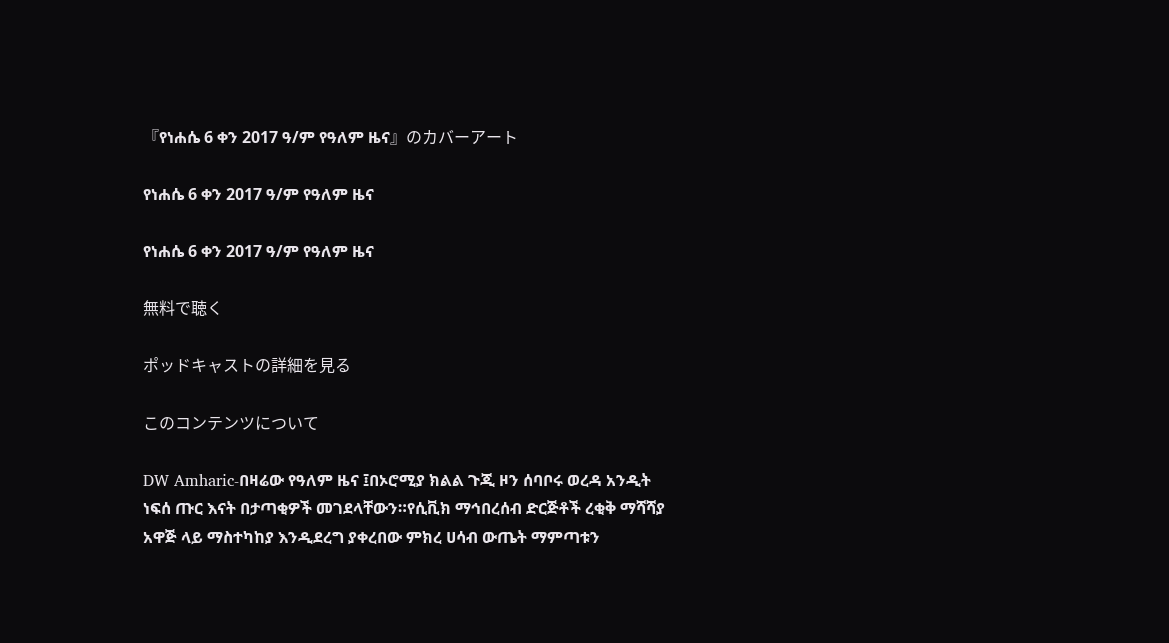『የነሐሴ 6 ቀን 2017 ዓ/ም የዓለም ዜና』のカバーアート

የነሐሴ 6 ቀን 2017 ዓ/ም የዓለም ዜና

የነሐሴ 6 ቀን 2017 ዓ/ም የዓለም ዜና

無料で聴く

ポッドキャストの詳細を見る

このコンテンツについて

DW Amharic-በዛሬው የዓለም ዜና ፤በኦሮሚያ ክልል ጉጂ ዞን ሰባቦሩ ወረዳ አንዲት ነፍሰ ጡር እናት በታጣቂዎች መገደላቸውን።የሲቪክ ማኅበረሰብ ድርጅቶች ረቂቅ ማሻሻያ አዋጅ ላይ ማስተካከያ እንዲደረግ ያቀረበው ምክረ ሀሳብ ውጤት ማምጣቱን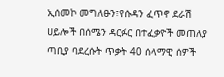ኢሰመኮ መግለፁን፣የሱዳን ፈጥኖ ደራሽ ሀይሎች በሰሜን ዳርፉር በተፈቃዮች መጠለያ ጣቢያ ባደረሱት ጥቃት 40 ሰላማዊ ሰዎች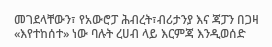መገደላቸውን፣ የአውሮፓ ሕብረት፣ብሪታንያ እና ጃፓን በጋዛ «እየተከሰተ» ነው ባሉት ረሀብ ላይ እርምጃ እንዲወሰድ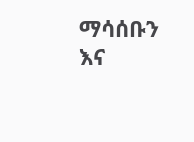ማሳሰቡን እና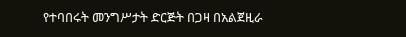የተባበሩት መንግሥታት ድርጅት በጋዛ በአልጀዚራ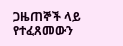ጋዜጠኞች ላይ የተፈጸመውን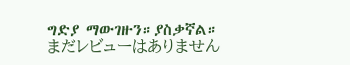ግድያ ማውገዙን።ያስቃኛል።
まだレビューはありません